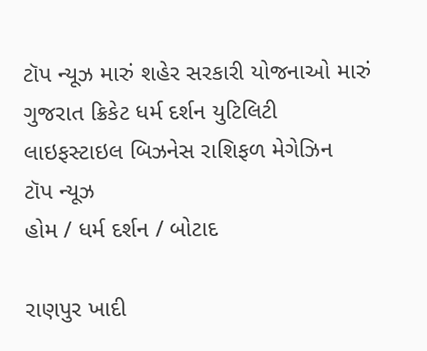ટૉપ ન્યૂઝ મારું શહેર સરકારી યોજનાઓ મારું ગુજરાત ક્રિકેટ ધર્મ દર્શન યુટિલિટી લાઇફસ્ટાઇલ બિઝનેસ રાશિફળ મેગેઝિન
ટૉપ ન્યૂઝ
હોમ / ધર્મ દર્શન / બોટાદ

રાણપુર ખાદી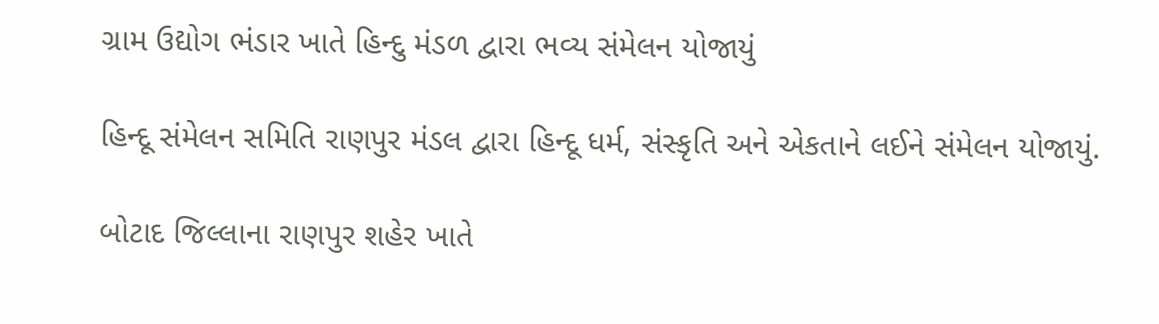ગ્રામ ઉદ્યોગ ભંડાર ખાતે હિન્દુ મંડળ દ્વારા ભવ્ય સંમેલન યોજાયું

હિન્દૂ સંમેલન સમિતિ રાણપુર મંડલ દ્વારા હિન્દૂ ધર્મ, સંસ્કૃતિ અને એકતાને લઈને સંમેલન યોજાયું.

બોટાદ જિલ્લાના રાણપુર શહેર ખાતે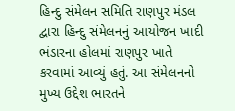હિન્દુ સંમેલન સમિતિ રાણપુર મંડલ દ્વારા હિન્દુ સંમેલનનું આયોજન ખાદી ભંડારના હોલમાં રાણપુર ખાતે કરવામાં આવ્યું હતું. આ સંમેલનનો મુખ્ય ઉદ્દેશ ભારતને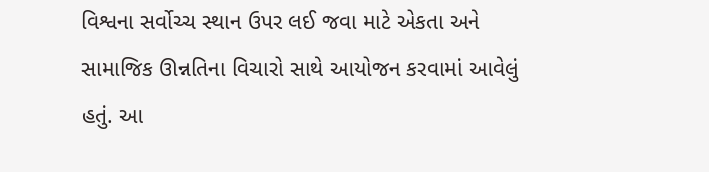વિશ્વના સર્વોચ્ચ સ્થાન ઉપર લઈ જવા માટે એકતા અને સામાજિક ઊન્નતિના વિચારો સાથે આયોજન કરવામાં આવેલું હતું. આ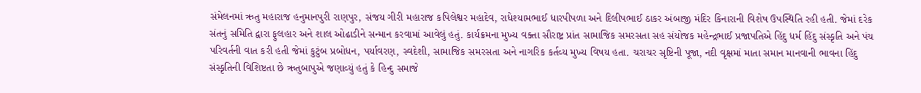સંમેલનમાં ઋતુ મહારાજ હનુમાનપુરી રાણપુર, સંજય ગીરી મહારાજ કપિલેશ્વર મહાદેવ, રાધેશ્યામભાઈ ધારપીપળા અને દિલીપભાઈ ઠાકર અંબાજી મંદિર કિનારાની વિશેષ ઉપસ્થિતિ રહી હતી. જેમાં દરેક સંતનું સમિતિ દ્વારા ફુલહાર અને શાલ ઓઢાડીને સન્માન કરવામાં આવેલું હતું. કાર્યક્રમના મુખ્ય વક્તા સૌરાષ્ટ્ર પ્રાંત સામાજિક સમરસતા સહ સંયોજક મહેન્દ્રભાઈ પ્રજાપતિએ હિંદુ ધર્મ હિંદુ સંસ્કૃતિ અને પંચ પરિવર્તની વાત કરી હતી જેમાં કુટુંબ પ્રબોધન, પર્યાવરણ, સ્વદેશી, સામાજિક સમરસતા અને નાગરિક કર્તવ્ય મુખ્ય વિષય હતા. ચરાચર સૃષ્ટિની પૂજા, નદી વૃક્ષમાં માતા સમાન માનવાની ભાવના હિંદુ સંસ્કૃતિની વિશિષ્ટતા છે ઋતુબાપુએ જણાવ્યું હતું કે હિન્દુ સમાજે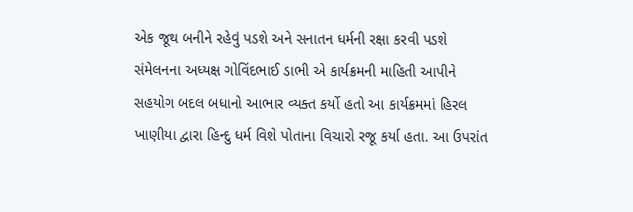એક જૂથ બનીને રહેવું પડશે અને સનાતન ધર્મની રક્ષા કરવી પડશે સંમેલનના અધ્યક્ષ ગોવિંદભાઈ ડાભી એ કાર્યક્રમની માહિતી આપીને સહયોગ બદલ બધાનો આભાર વ્યક્ત કર્યો હતો આ કાર્યક્રમમાં હિરલ ખાણીયા દ્વારા હિન્દુ ધર્મ વિશે પોતાના વિચારો રજૂ કર્યા હતા. આ ઉપરાંત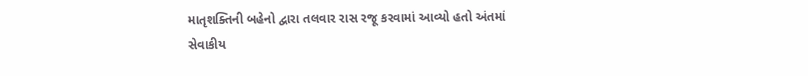માતૃશક્તિની બહેનો દ્વારા તલવાર રાસ રજૂ કરવામાં આવ્યો હતો અંતમાં સેવાકીય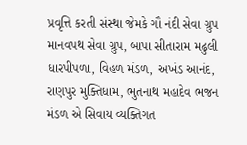પ્રવૃત્તિ કરતી સંસ્થા જેમકે ગૌ નંદી સેવા ગ્રુપ માનવપથ સેવા ગ્રુપ, બાપા સીતારામ મઢુલી ધારપીપળા, વિહળ મંડળ, અખંડ આનંદ, રાણપુર મુક્તિધામ, ભુતનાથ મહાદેવ ભજન મંડળ એ સિવાય વ્યક્તિગત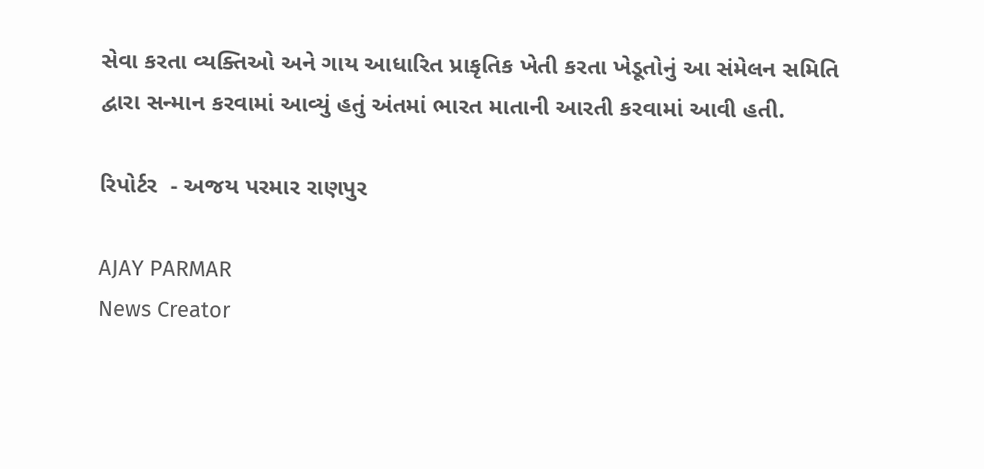સેવા કરતા વ્યક્તિઓ અને ગાય આધારિત પ્રાકૃતિક ખેતી કરતા ખેડૂતોનું આ સંમેલન સમિતિ દ્વારા સન્માન કરવામાં આવ્યું હતું અંતમાં ભારત માતાની આરતી કરવામાં આવી હતી.

રિપોર્ટર  - અજય પરમાર રાણપુર

AJAY PARMAR
News Creator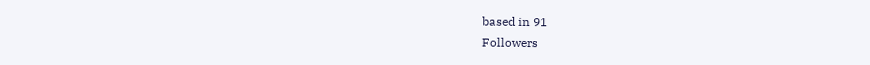based in 91
Followers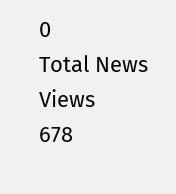0
Total News Views
678